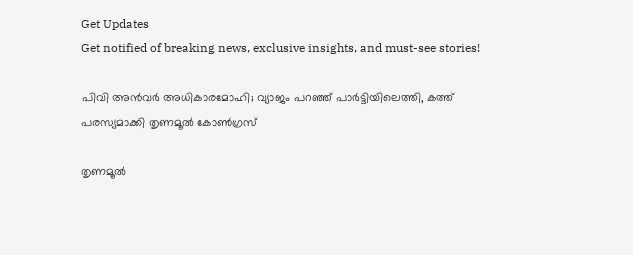Get Updates
Get notified of breaking news, exclusive insights, and must-see stories!

പിവി അന്‍വര്‍ അധികാരമോഹി; വ്യാജം പറഞ്ഞ് പാര്‍ട്ടിയിലെത്തി, കത്ത് പരസ്യമാക്കി തൃണമൂല്‍ കോണ്‍ഗ്രസ്

തൃണമൂല്‍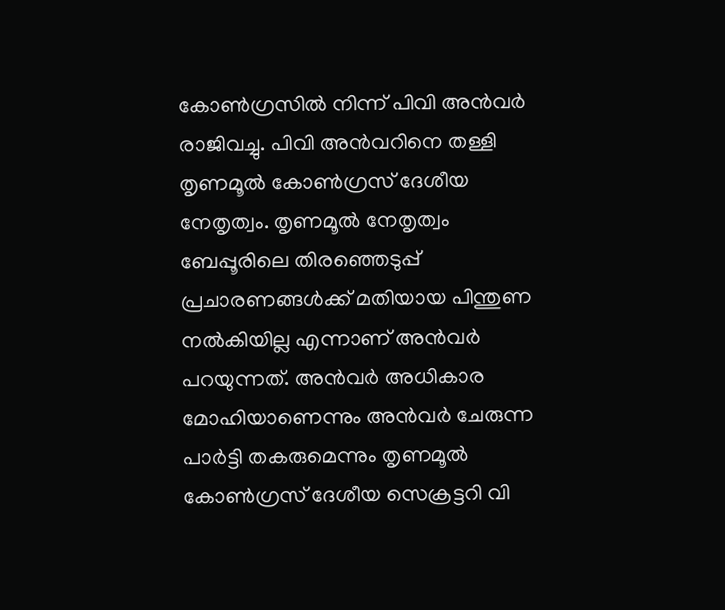കോണ്‍ഗ്രസില്‍ നിന്ന് പിവി അന്‍വര്‍ രാജിവച്ചു. പിവി അന്‍വറിനെ തള്ളി തൃണമൂല്‍ കോണ്‍ഗ്രസ് ദേശീയ നേതൃത്വം. തൃണമൂല്‍ നേതൃത്വം ബേപ്പൂരിലെ തിരഞ്ഞെടുപ്പ് പ്രചാരണങ്ങള്‍ക്ക് മതിയായ പിന്തുണ നല്‍കിയില്ല എന്നാണ് അന്‍വര്‍ പറയുന്നത്. അന്‍വര്‍ അധികാര മോഹിയാണെന്നും അന്‍വര്‍ ചേരുന്ന പാര്‍ട്ടി തകരുമെന്നും തൃണമൂല്‍ കോണ്‍ഗ്രസ് ദേശീയ സെക്രട്ടറി വി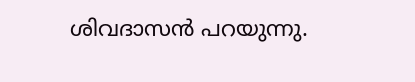ശിവദാസന്‍ പറയുന്നു.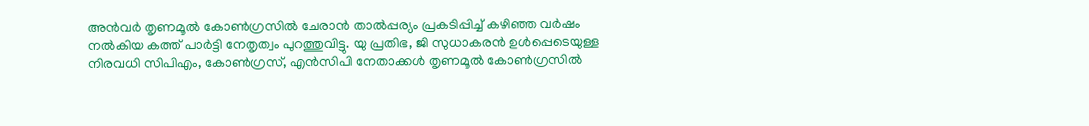അന്‍വര്‍ തൃണമൂല്‍ കോണ്‍ഗ്രസില്‍ ചേരാന്‍ താല്‍പ്പര്യം പ്രകടിപ്പിച്ച് കഴിഞ്ഞ വര്‍ഷം നല്‍കിയ കത്ത് പാര്‍ട്ടി നേതൃത്വം പുറത്തുവിട്ടു. യു പ്രതിഭ, ജി സുധാകരന്‍ ഉള്‍പ്പെടെയുള്ള നിരവധി സിപിഎം, കോണ്‍ഗ്രസ്, എന്‍സിപി നേതാക്കള്‍ തൃണമൂല്‍ കോണ്‍ഗ്രസില്‍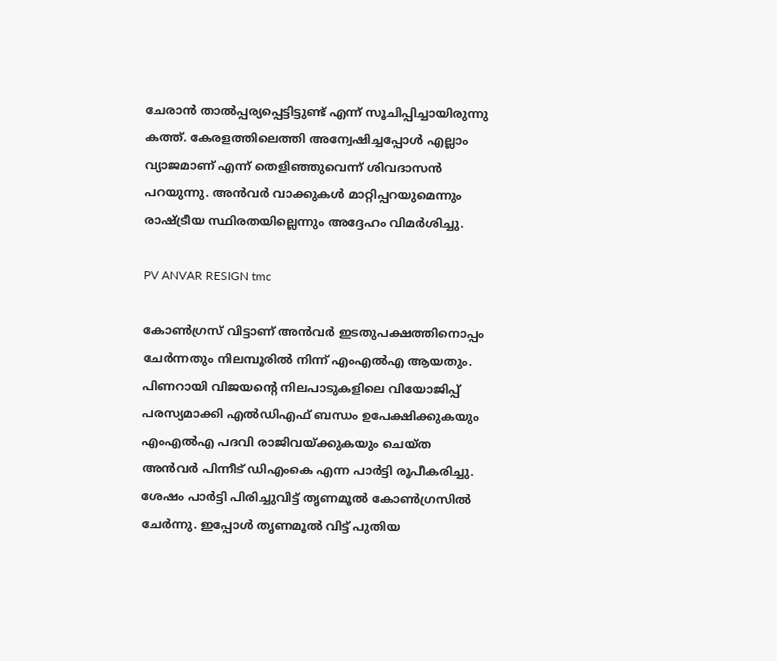ചേരാന്‍ താല്‍പ്പര്യപ്പെട്ടിട്ടുണ്ട് എന്ന് സൂചിപ്പിച്ചായിരുന്നു കത്ത്. കേരളത്തിലെത്തി അന്വേഷിച്ചപ്പോള്‍ എല്ലാം വ്യാജമാണ് എന്ന് തെളിഞ്ഞുവെന്ന് ശിവദാസന്‍ പറയുന്നു. അന്‍വര്‍ വാക്കുകള്‍ മാറ്റിപ്പറയുമെന്നും രാഷ്ട്രീയ സ്ഥിരതയില്ലെന്നും അദ്ദേഹം വിമര്‍ശിച്ചു.

PV ANVAR RESIGN tmc

കോണ്‍ഗ്രസ് വിട്ടാണ് അന്‍വര്‍ ഇടതുപക്ഷത്തിനൊപ്പം ചേര്‍ന്നതും നിലമ്പൂരില്‍ നിന്ന് എംഎല്‍എ ആയതും. പിണറായി വിജയന്റെ നിലപാടുകളിലെ വിയോജിപ്പ് പരസ്യമാക്കി എല്‍ഡിഎഫ് ബന്ധം ഉപേക്ഷിക്കുകയും എംഎല്‍എ പദവി രാജിവയ്ക്കുകയും ചെയ്ത അന്‍വര്‍ പിന്നീട് ഡിഎംകെ എന്ന പാര്‍ട്ടി രൂപീകരിച്ചു. ശേഷം പാര്‍ട്ടി പിരിച്ചുവിട്ട് തൃണമൂല്‍ കോണ്‍ഗ്രസില്‍ ചേര്‍ന്നു. ഇപ്പോള്‍ തൃണമൂല്‍ വിട്ട് പുതിയ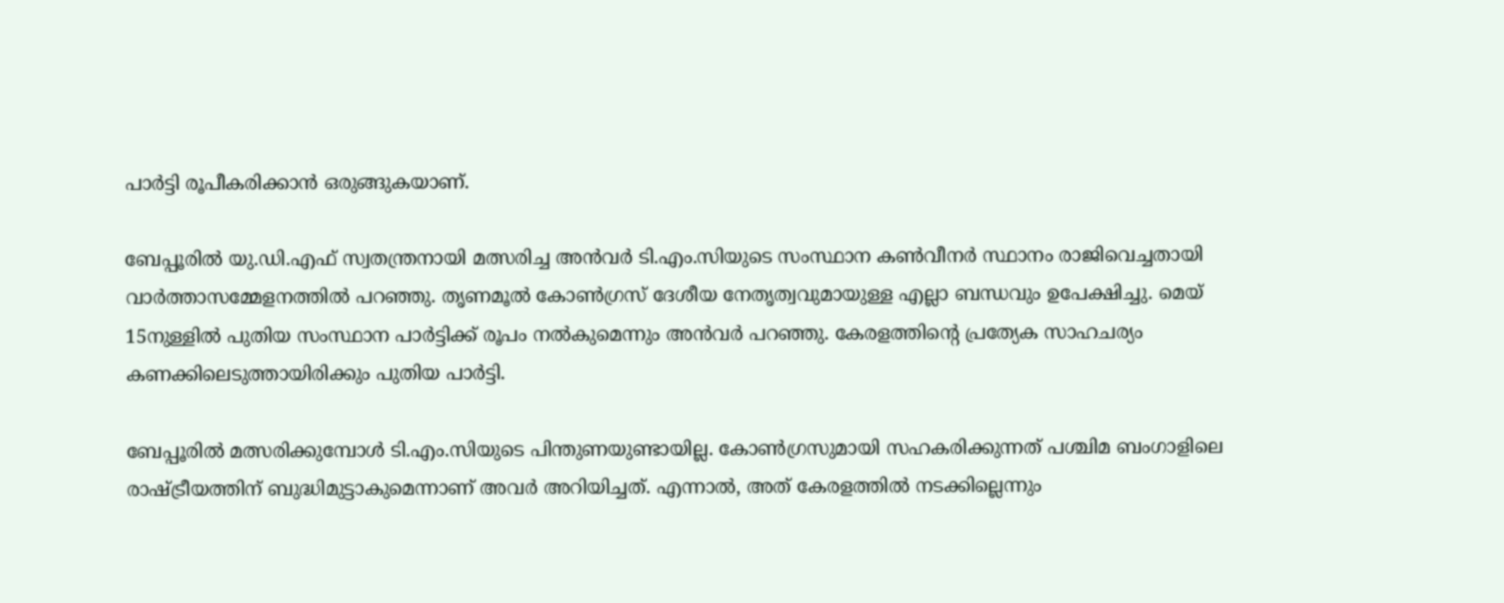പാര്‍ട്ടി രൂപീകരിക്കാന്‍ ഒരുങ്ങുകയാണ്.

ബേപ്പൂരില്‍ യു.ഡി.എഫ് സ്വതന്ത്രനായി മത്സരിച്ച അന്‍വര്‍ ടി.എം.സിയുടെ സംസ്ഥാന കണ്‍വീനര്‍ സ്ഥാനം രാജിവെച്ചതായി വാര്‍ത്താസമ്മേളനത്തില്‍ പറഞ്ഞു. തൃണമൂല്‍ കോണ്‍ഗ്രസ് ദേശീയ നേതൃത്വവുമായുള്ള എല്ലാ ബന്ധവും ഉപേക്ഷിച്ചു. മെയ് 15നുള്ളില്‍ പുതിയ സംസ്ഥാന പാര്‍ട്ടിക്ക് രൂപം നല്‍കുമെന്നും അന്‍വര്‍ പറഞ്ഞു. കേരളത്തിന്റെ പ്രത്യേക സാഹചര്യം കണക്കിലെടുത്തായിരിക്കും പുതിയ പാര്‍ട്ടി.

ബേപ്പൂരില്‍ മത്സരിക്കുമ്പോള്‍ ടി.എം.സിയുടെ പിന്തുണയുണ്ടായില്ല. കോണ്‍ഗ്രസുമായി സഹകരിക്കുന്നത് പശ്ചിമ ബംഗാളിലെ രാഷ്ട്രീയത്തിന് ബുദ്ധിമുട്ടാകുമെന്നാണ് അവര്‍ അറിയിച്ചത്. എന്നാല്‍, അത് കേരളത്തില്‍ നടക്കില്ലെന്നും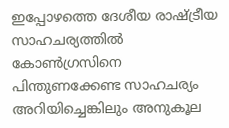ഇപ്പോഴത്തെ ദേശീയ രാഷ്ട്രീയ സാഹചര്യത്തില്‍ കോണ്‍ഗ്രസിനെ പിന്തുണക്കേണ്ട സാഹചര്യം അറിയിച്ചെങ്കിലും അനുകൂല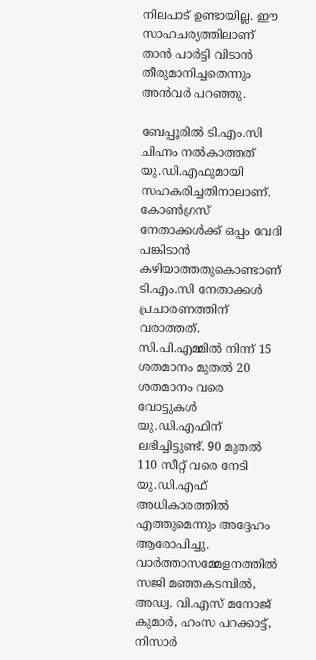നിലപാട് ഉണ്ടായില്ല. ഈ സാഹചര്യത്തിലാണ് താന്‍ പാര്‍ട്ടി വിടാന്‍ തീരുമാനിച്ചതെന്നും അന്‍വര്‍ പറഞ്ഞു.

ബേപ്പൂരില്‍ ടി.എം.സി ചിഹ്നം നല്‍കാത്തത് യു.ഡി.എഫുമായി സഹകരിച്ചതിനാലാണ്. കോണ്‍ഗ്രസ് നേതാക്കള്‍ക്ക് ഒപ്പം വേദി പങ്കിടാന്‍ കഴിയാത്തതുകൊണ്ടാണ് ടി.എം.സി നേതാക്കള്‍ പ്രചാരണത്തിന് വരാത്തത്. സി.പി.എമ്മില്‍ നിന്ന് 15 ശതമാനം മുതല്‍ 20 ശതമാനം വരെ വോട്ടുകള്‍ യു.ഡി.എഫിന് ലഭിച്ചിട്ടുണ്ട്. 90 മുതല്‍ 110 സീറ്റ് വരെ നേടി യു.ഡി.എഫ് അധികാരത്തില്‍ എത്തുമെന്നും അദ്ദേഹം ആരോപിച്ചു. വാര്‍ത്താസമ്മേളനത്തില്‍ സജി മഞ്ഞകടമ്പില്‍, അഡ്വ. വി.എസ് മനോജ് കുമാര്‍, ഹംസ പറക്കാട്ട്, നിസാര്‍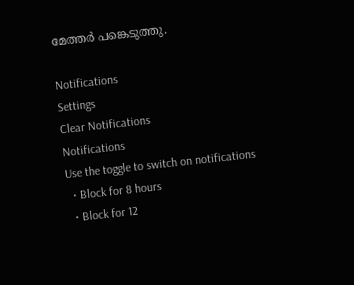മേത്തര്‍ പങ്കെടുത്തു.

Notifications
Settings
Clear Notifications
Notifications
Use the toggle to switch on notifications
  • Block for 8 hours
  • Block for 12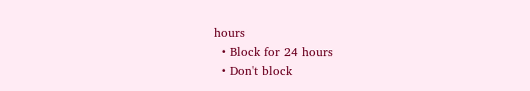hours
  • Block for 24 hours
  • Don't block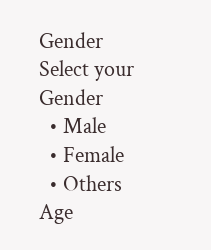Gender
Select your Gender
  • Male
  • Female
  • Others
Age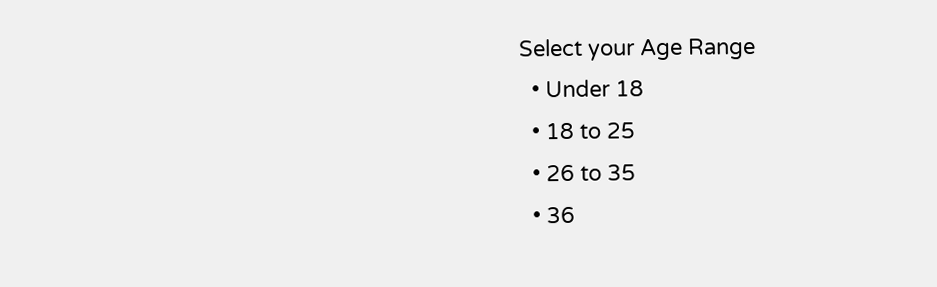Select your Age Range
  • Under 18
  • 18 to 25
  • 26 to 35
  • 36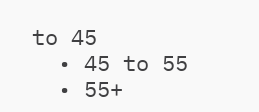to 45
  • 45 to 55
  • 55+